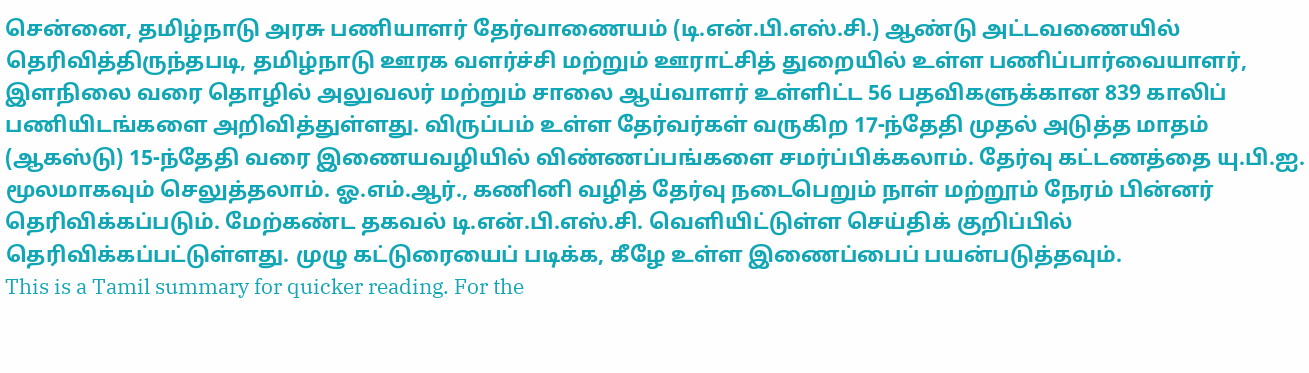சென்னை, தமிழ்நாடு அரசு பணியாளர் தேர்வாணையம் (டி.என்.பி.எஸ்.சி.) ஆண்டு அட்டவணையில் தெரிவித்திருந்தபடி, தமிழ்நாடு ஊரக வளர்ச்சி மற்றும் ஊராட்சித் துறையில் உள்ள பணிப்பார்வையாளர், இளநிலை வரை தொழில் அலுவலர் மற்றும் சாலை ஆய்வாளர் உள்ளிட்ட 56 பதவிகளுக்கான 839 காலிப் பணியிடங்களை அறிவித்துள்ளது. விருப்பம் உள்ள தேர்வர்கள் வருகிற 17-ந்தேதி முதல் அடுத்த மாதம் (ஆகஸ்டு) 15-ந்தேதி வரை இணையவழியில் விண்ணப்பங்களை சமர்ப்பிக்கலாம். தேர்வு கட்டணத்தை யு.பி.ஐ. மூலமாகவும் செலுத்தலாம். ஓ.எம்.ஆர்., கணினி வழித் தேர்வு நடைபெறும் நாள் மற்றூம் நேரம் பின்னர் தெரிவிக்கப்படும். மேற்கண்ட தகவல் டி.என்.பி.எஸ்.சி. வெளியிட்டுள்ள செய்திக் குறிப்பில் தெரிவிக்கப்பட்டுள்ளது. முழு கட்டுரையைப் படிக்க, கீழே உள்ள இணைப்பைப் பயன்படுத்தவும்.
This is a Tamil summary for quicker reading. For the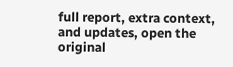full report, extra context, and updates, open the original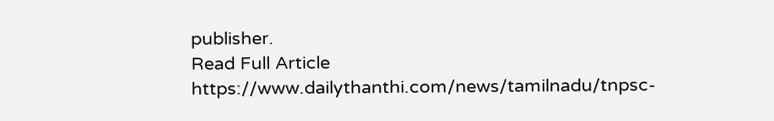publisher.
Read Full Article
https://www.dailythanthi.com/news/tamilnadu/tnpsc-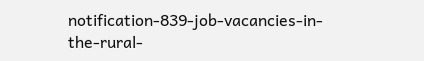notification-839-job-vacancies-in-the-rural-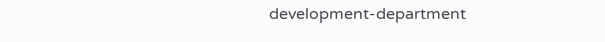development-department